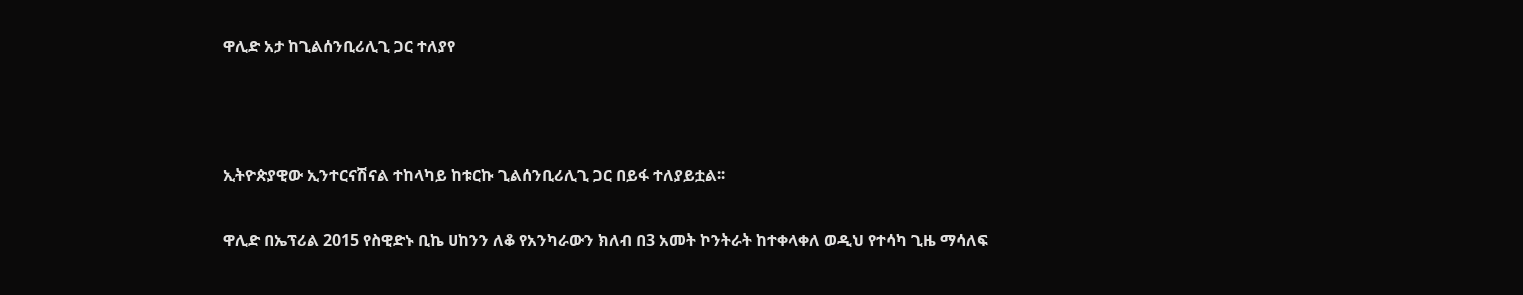ዋሊድ አታ ከጊልሰንቢሪሊጊ ጋር ተለያየ



ኢትዮጵያዊው ኢንተርናሽናል ተከላካይ ከቱርኩ ጊልሰንቢሪሊጊ ጋር በይፋ ተለያይቷል፡፡

ዋሊድ በኤፕሪል 2015 የስዊድኑ ቢኬ ሀከንን ለቆ የአንካራውን ክለብ በ3 አመት ኮንትራት ከተቀላቀለ ወዲህ የተሳካ ጊዜ ማሳለፍ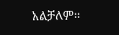አልቻለም፡፡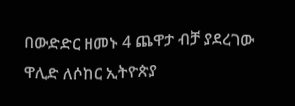በውድድር ዘመኑ 4 ጨዋታ ብቻ ያደረገው ዋሊድ ለሶከር ኢትዮጵያ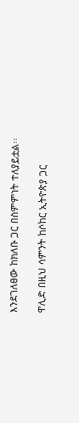እንደገለፀው ከክለቡ ጋር በስምምነት ተለያይቷል፡፡

ዋሊድ በዚህ ሳምንት ከሶከር ኢትዮጵያ ጋር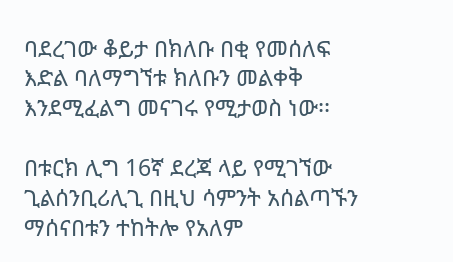ባደረገው ቆይታ በክለቡ በቂ የመሰለፍ እድል ባለማግኘቱ ክለቡን መልቀቅ እንደሚፈልግ መናገሩ የሚታወስ ነው፡፡

በቱርክ ሊግ 16ኛ ደረጃ ላይ የሚገኘው ጊልሰንቢሪሊጊ በዚህ ሳምንት አሰልጣኙን ማሰናበቱን ተከትሎ የአለም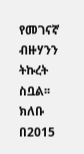የመገናኛ ብዙሃንን ትኩረት ስቧል፡፡ ክለቡ በ2015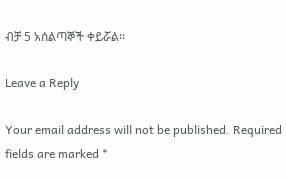ብቻ 5 አሰልጣኞች ቀይሯል፡፡

Leave a Reply

Your email address will not be published. Required fields are marked *